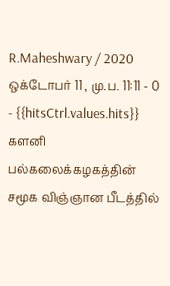R.Maheshwary / 2020 ஒக்டோபர் 11 , மு.ப. 11:11 - 0 - {{hitsCtrl.values.hits}}
களனி பல்கலைக்கழகத்தின் சமூக விஞ்ஞான பீடத்தில்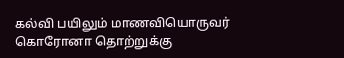கல்வி பயிலும் மாணவியொருவர் கொரோனா தொற்றுக்கு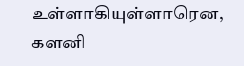உள்ளாகியுள்ளாரென, களனி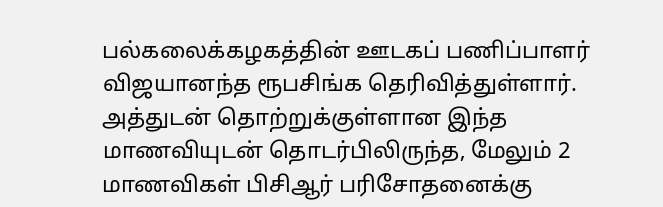பல்கலைக்கழகத்தின் ஊடகப் பணிப்பாளர் விஜயானந்த ரூபசிங்க தெரிவித்துள்ளார்.
அத்துடன் தொற்றுக்குள்ளான இந்த மாணவியுடன் தொடர்பிலிருந்த, மேலும் 2 மாணவிகள் பிசிஆர் பரிசோதனைக்கு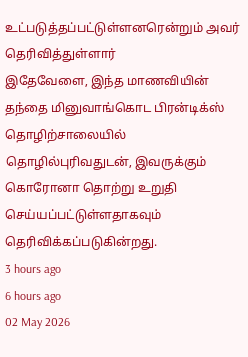உட்படுத்தப்பட்டுள்ளனரென்றும் அவர் தெரிவித்துள்ளார்
இதேவேளை, இந்த மாணவியின் தந்தை மினுவாங்கொட பிரன்டிக்ஸ் தொழிற்சாலையில் தொழில்புரிவதுடன், இவருக்கும் கொரோனா தொற்று உறுதி செய்யப்பட்டுள்ளதாகவும் தெரிவிக்கப்படுகின்றது.
3 hours ago
6 hours ago
02 May 2026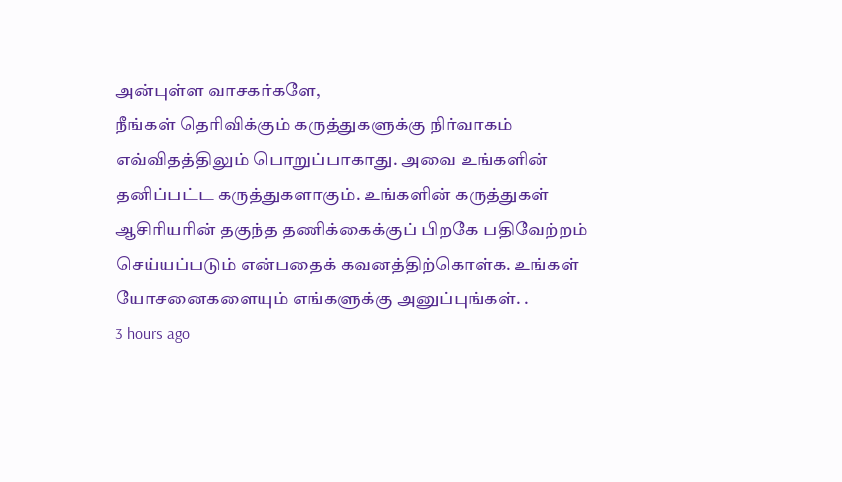அன்புள்ள வாசகர்களே,
நீங்கள் தெரிவிக்கும் கருத்துகளுக்கு நிர்வாகம் எவ்விதத்திலும் பொறுப்பாகாது. அவை உங்களின் தனிப்பட்ட கருத்துகளாகும். உங்களின் கருத்துகள் ஆசிரியரின் தகுந்த தணிக்கைக்குப் பிறகே பதிவேற்றம் செய்யப்படும் என்பதைக் கவனத்திற்கொள்க. உங்கள் யோசனைகளையும் எங்களுக்கு அனுப்புங்கள். .
3 hours ago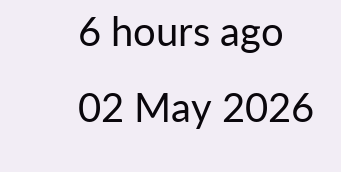6 hours ago
02 May 2026